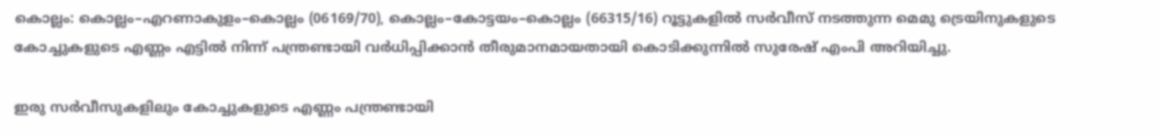കൊല്ലം: കൊല്ലം–എറണാകുളം–കൊല്ലം (06169/70), കൊല്ലം–കോട്ടയം–കൊല്ലം (66315/16) റൂട്ടുകളിൽ സർവീസ് നടത്തുന്ന മെമു ട്രെയിനുകളുടെ കോച്ചുകളുടെ എണ്ണം എട്ടിൽ നിന്ന് പന്ത്രണ്ടായി വർധിപ്പിക്കാൻ തീരുമാനമായതായി കൊടിക്കുന്നിൽ സുരേഷ് എംപി അറിയിച്ചു.

ഇരു സർവീസുകളിലും കോച്ചുകളുടെ എണ്ണം പന്ത്രണ്ടായി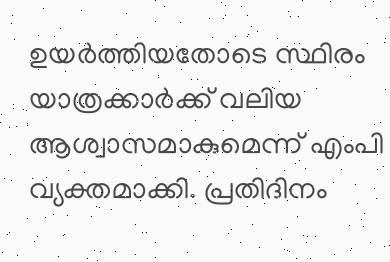ഉയർത്തിയതോടെ സ്ഥിരം യാത്രക്കാർക്ക് വലിയ ആശ്വാസമാകുമെന്ന് എംപി വ്യക്തമാക്കി. പ്രതിദിനം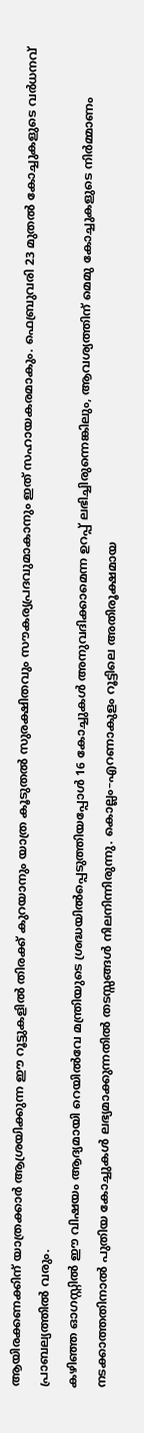ആയിരക്കണക്കിന് യാത്രക്കാർ ആശ്രയിക്കുന്ന ഈ റൂട്ടുകളിൽ തിരക്ക് കുറയാനും യാത്ര കൂടുതൽ സുരക്ഷിതവും സൗകര്യപ്രദവുമാകാനും ഇത് സഹായകരമാകും. ഫെബ്രുവരി 23 മുതൽ കോച്ചുകളുടെ വർധനവ് പ്രാബല്യത്തിൽ വരും.
കഴിഞ്ഞ ഓഗസ്റ്റിൽ ഈ വിഷയം ആദ്യമായി റെയിൽവേ മന്ത്രിയുടെ ശ്രദ്ധയിൽപ്പെടുത്തിയപ്പോൾ 16 കോച്ചുകൾ അനുവദിക്കാമെന്ന ഉറപ്പ് ലഭിച്ചിരുന്നെങ്കിലും, ആവശ്യത്തിന് മെമു കോച്ചുകളുടെ നിർമ്മാണം നടക്കാത്തതിനാൽ പുതിയ കോച്ചുകൾ ലഭ്യമാക്കുന്നതിൽ തടസ്സങ്ങൾ നിലനിന്നിരുന്നു. കൊല്ലം–എറണാകുളം റൂട്ടിലെ അതിരൂക്ഷമായ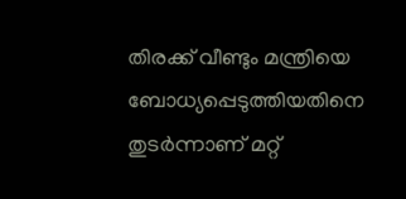തിരക്ക് വീണ്ടും മന്ത്രിയെ ബോധ്യപ്പെടുത്തിയതിനെ തുടർന്നാണ് മറ്റ്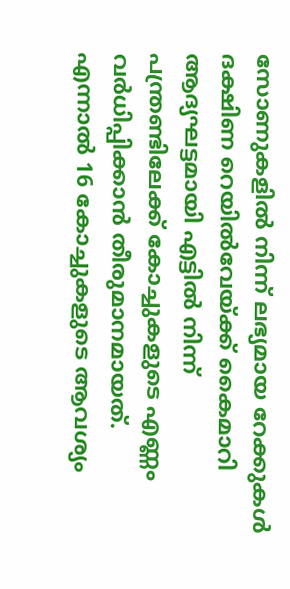സോണുകളിൽ നിന്ന് ലഭ്യമായ റേക്കുകൾ ദക്ഷിണ റെയിൽവേയ്ക്ക് കൈമാറി ആദ്യഘട്ടമായി എട്ടിൽ നിന്ന് പന്ത്രണ്ടിലേക്ക് കോച്ചുകളുടെ എണ്ണം വർധിപ്പിക്കാൻ തീരുമാനമായത്.
എന്നാൽ 16 കോച്ചുകളുടെ ആവശ്യം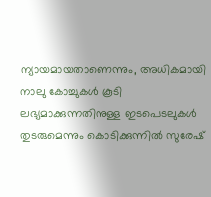ന്യായമായതാണെന്നും, അധികമായി നാലു കോച്ചുകൾ കൂടി ലഭ്യമാക്കുന്നതിനുള്ള ഇടപെടലുകൾ തുടരുമെന്നും കൊടിക്കുന്നിൽ സുരേഷ്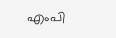എംപി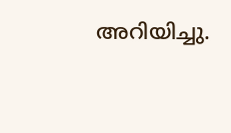അറിയിച്ചു.